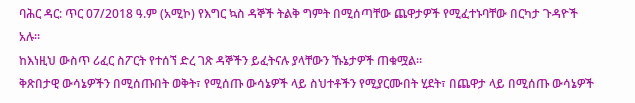ባሕር ዳር: ጥር 07/2018 ዓ.ም (አሚኮ) የእግር ኳስ ዳኞች ትልቅ ግምት በሚሰጣቸው ጨዋታዎች የሚፈተኑባቸው በርካታ ጉዳዮች አሉ።
ከእነዚህ ውስጥ ሪፈር ስፖርት የተሰኘ ድረ ገጽ ዳኞችን ይፈትናሉ ያላቸውን ኹኔታዎች ጠቁሟል።
ቅጽበታዊ ውሳኔዎችን በሚሰጡበት ወቅት፣ የሚሰጡ ውሳኔዎች ላይ ስህተቶችን የሚያርሙበት ሂደት፣ በጨዋታ ላይ በሚሰጡ ውሳኔዎች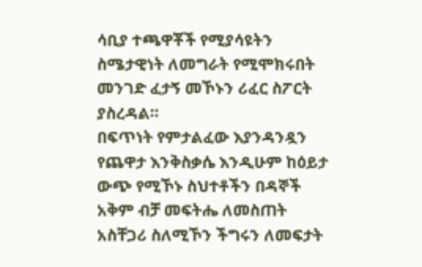ሳቢያ ተጫዋቾች የሚያሳዩትን ስሜታዊነት ለመግራት የሚሞክሩበት መንገድ ፈታኝ መኾኑን ሪፈር ስፖርት ያስረዳል።
በፍጥነት የምታልፈው እያንዳንዷን የጨዋታ እንቅስቃሴ እንዲሁም ከዕይታ ውጭ የሚኾኑ ስህተቶችን በዳኞች አቅም ብቻ መፍትሔ ለመስጠት አስቸጋሪ ስለሚኾን ችግሩን ለመፍታት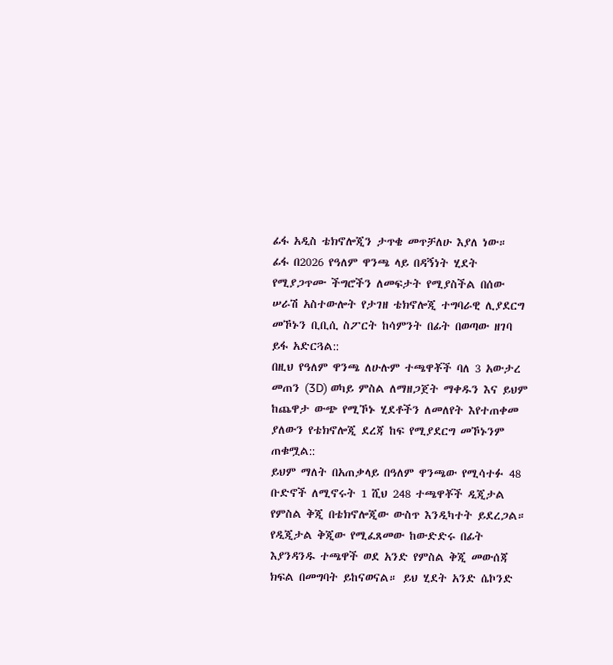ፊፋ አዲስ ቴክኖሎጂን ታጥቄ መጥቻለሁ እያለ ነው።
ፊፋ በ2026 የዓለም ዋንጫ ላይ በዳኝነት ሂደት የሚያጋጥሙ ችግሮችን ለመፍታት የሚያስችል በሰው ሠራሽ አስተውሎት የታገዘ ቴክኖሎጂ ተግባራዊ ሊያደርግ መኾኑን ቢቢሲ ስፖርት ከሳምንት በፊት በወጣው ዘገባ ይፋ አድርጓል::
በዚህ የዓለም ዋንጫ ለሁሉም ተጫዋቾች ባለ 3 አውታረ መጠን (3D) ወካይ ምስል ለማዘጋጀት ማቀዱን እና ይህም ከጨዋታ ውጭ የሚኾኑ ሂደቶችን ለመለየት እየተጠቀመ ያለውን የቴክኖሎጂ ደረጃ ከፍ የሚያደርግ መኾኑንም ጠቁሟል::
ይህም ማለት በአጠቃላይ በዓለም ዋንጫው የሚሳተፉ 48 ቡድኖች ለሚኖሩት 1 ሺህ 248 ተጫዋቾች ዲጂታል የምስል ቅጂ በቴክኖሎጂው ውስጥ እንዲካተት ይደረጋል። የዲጂታል ቅጂው የሚፈጸመው ከውድድሩ በፊት እያንዳንዱ ተጫዋች ወደ አንድ የምስል ቅጂ መውሰጃ ክፍል በመግባት ይከናወናል። ይህ ሂደት አንድ ሴኮንድ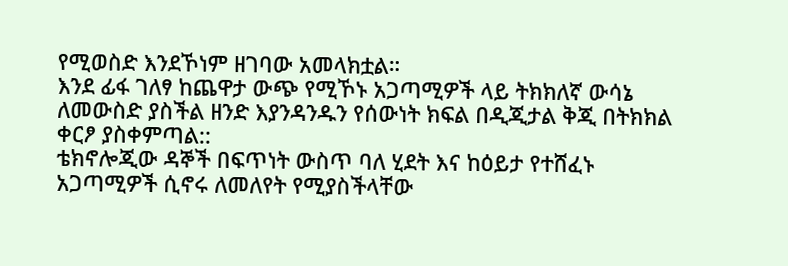የሚወስድ እንደኾነም ዘገባው አመላክቷል።
እንደ ፊፋ ገለፃ ከጨዋታ ውጭ የሚኾኑ አጋጣሚዎች ላይ ትክክለኛ ውሳኔ ለመውስድ ያስችል ዘንድ እያንዳንዱን የሰውነት ክፍል በዲጂታል ቅጂ በትክክል ቀርፆ ያስቀምጣል::
ቴክኖሎጂው ዳኞች በፍጥነት ውስጥ ባለ ሂደት እና ከዕይታ የተሸፈኑ አጋጣሚዎች ሲኖሩ ለመለየት የሚያስችላቸው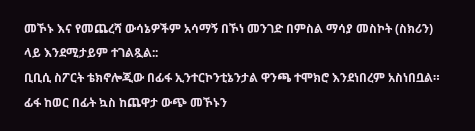መኾኑ እና የመጨረሻ ውሳኔዎችም አሳማኝ በኾነ መንገድ በምስል ማሳያ መስኮት (ስክሪን) ላይ እንደሚታይም ተገልጿል::
ቢቢሲ ስፖርት ቴክኖሎጂው በፊፋ ኢንተርኮንቲኔንታል ዋንጫ ተሞክሮ እንደነበረም አስነበቧል።
ፊፋ ከወር በፊት ኳስ ከጨዋታ ውጭ መኾኑን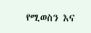የሚወስን እና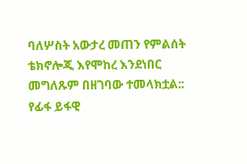ባለሦስት አውታረ መጠን የምልሰት ቴክኖሎጂ እየሞከረ እንደነበር መግለጹም በዘገባው ተመላክቷል::
የፊፋ ይፋዊ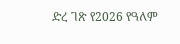ድረ ገጽ የ2026 የዓለም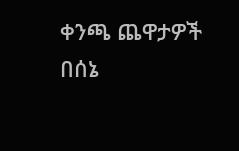ቀንጫ ጨዋታዎች በሰኔ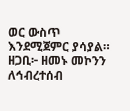ወር ውስጥ እንደሚጀምር ያሳያል።
ዘጋቢ፦ ዘመኑ መኮንን
ለኅብረተሰብ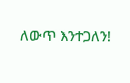ለውጥ እንተጋለን!